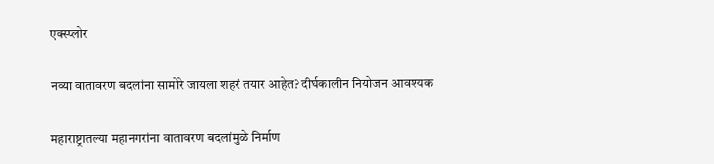एक्स्प्लोर

नव्या वातावरण बदलांना सामोरे जायला शहरं तयार आहेत? दीर्घकालीन नियोजन आवश्यक

महाराष्ट्रातल्या महानगरांना वातावरण बदलांमुळे निर्माण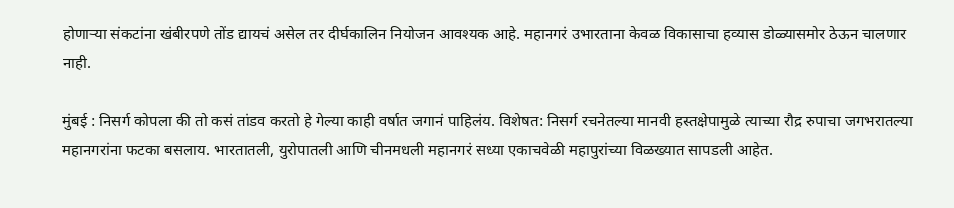होणाऱ्या संकटांना खंबीरपणे तोंड द्यायचं असेल तर दीर्घकालिन नियोजन आवश्यक आहे. महानगरं उभारताना केवळ विकासाचा हव्यास डोळ्यासमोर ठेऊन चालणार नाही.

मुंबई : निसर्ग कोपला की तो कसं तांडव करतो हे गेल्या काही वर्षात जगानं पाहिलंय. विशेषत: निसर्ग रचनेतल्या मानवी हस्तक्षेपामुळे त्याच्या रौद्र रुपाचा जगभरातल्या महानगरांना फटका बसलाय. भारतातली, युरोपातली आणि चीनमधली महानगरं सध्या एकाचवेळी महापुरांच्या विळख्यात सापडली आहेत.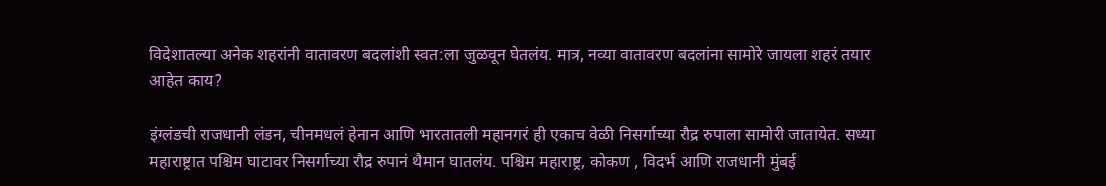विदेशातल्या अनेक शहरांनी वातावरण बदलांशी स्वत:ला जुळवून घेतलंय. मात्र, नव्या वातावरण बदलांना सामोरे जायला शहरं तयार आहेत काय?

इंग्लंडची राजधानी लंडन, चीनमधलं हेनान आणि भारतातली महानगरं ही एकाच वेळी निसर्गाच्या रौद्र रुपाला सामोरी जातायेत. सध्या महाराष्ट्रात पश्चिम घाटावर निसर्गाच्या रौद्र रुपानं थैमान घातलंय. पश्चिम महाराष्ट्र, कोकण , विदर्भ आणि राजधानी मुंबई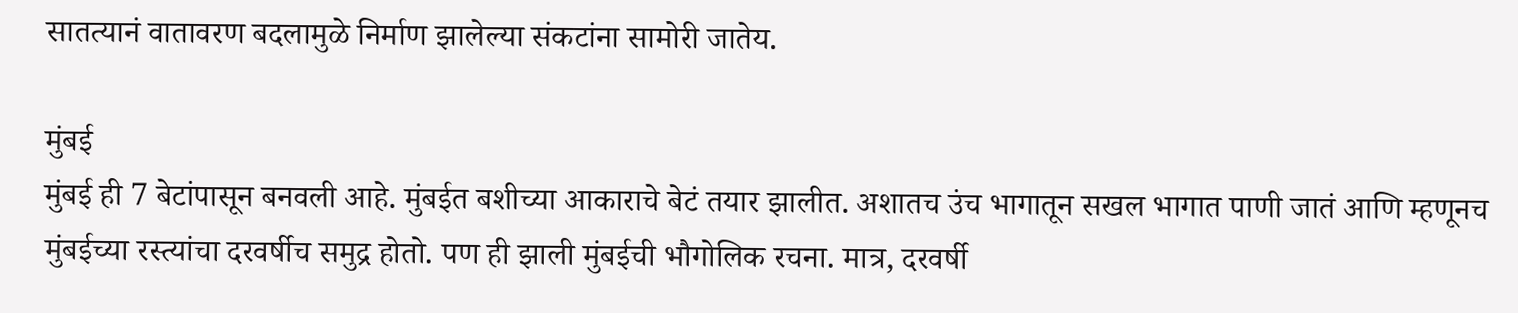सातत्यानं वातावरण बदलामुळे निर्माण झालेल्या संकटांना सामोरी जातेय.

मुंबई
मुंबई ही 7 बेटांपासून बनवली आहे. मुंबईत बशीच्या आकाराचे बेटं तयार झालीत. अशातच उंच भागातून सखल भागात पाणी जातं आणि म्हणूनच मुंबईच्या रस्त्यांचा दरवर्षीच समुद्र होतो. पण ही झाली मुंबईची भौगोलिक रचना. मात्र, दरवर्षी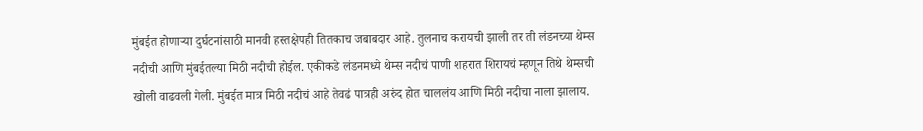मुंबईत होणाऱ्या दुर्घटनांसाठी मानवी हस्तक्षेपही तितकाच जबाबदार आहे. तुलनाच करायची झाली तर ती लंडनच्या थेम्स नदीची आणि मुंबईतल्या मिठी नदीची होईल. एकीकडे लंडनमध्ये थेम्स नदीचं पाणी शहरात शिरायचं म्हणून तिथे थेम्सची खोली वाढवली गेली. मुंबईत मात्र मिठी नदीचं आहे तेवढं पात्रही अरुंद होत चाललंय आणि मिठी नदीचा नाला झालाय.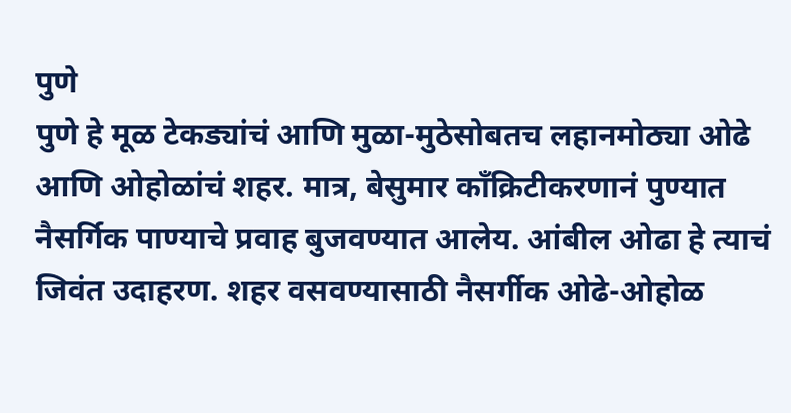पुणे
पुणे हे मूळ टेकड्यांचं आणि मुळा-मुठेसोबतच लहानमोठ्या ओढे आणि ओहोळांचं शहर. मात्र, बेसुमार काँक्रिटीकरणानं पुण्यात नैसर्गिक पाण्याचे प्रवाह बुजवण्यात आलेय. आंबील ओढा हे त्याचं जिवंत उदाहरण. शहर वसवण्यासाठी नैसर्गीक ओढे-ओहोळ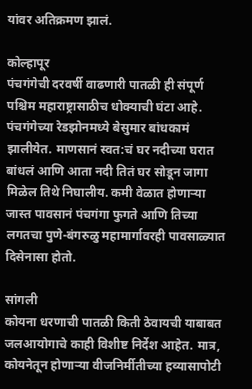यांवर अतिक्रमण झालं.

कोल्हापूर
पंचगंगेची दरवर्षी वाढणारी पातळी ही संपूर्ण पश्चिम महाराष्ट्रासाठीच धोक्याची घंटा आहे. पंचगंगेच्या रेडझोनमध्ये बेसुमार बांधकामं झालीयेत. माणसानं स्वत:चं घर नदीच्या घरात बांधलं आणि आता नदी तितं घर सोडून जागा मिळेल तिथे निघालीय. कमी वेळात होणाऱ्या जास्त पावसानं पंचगंगा फुगते आणि तिच्या लगतचा पुणे-बंगरुळु महामार्गावरही पावसाळ्यात दिसेनासा होतो.

सांगली
कोयना धरणाची पातळी किती ठेवायची याबाबत जलआयोगाचे काही विशीष्ट निर्देश आहेत. मात्र, कोयनेतून होणाऱ्या वीजनिर्मीतीच्या हव्यासापोटी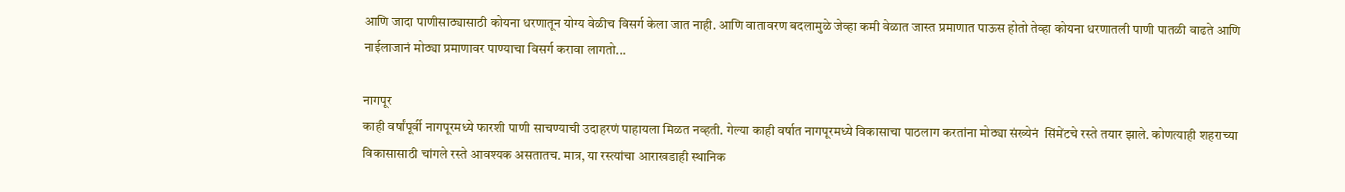आणि जादा पाणीसाठ्यासाठी कोयना धरणातून योग्य वेळीच विसर्ग केला जात नाही. आणि वातावरण बदलामुळे जेव्हा कमी वेळात जास्त प्रमाणात पाऊस होतो तेव्हा कोयना धरणातली पाणी पातळी वाढते आणि नाईलाजानं मोठ्या प्रमाणावर पाण्याचा विसर्ग करावा लागतो...

नागपूर
काही वर्षांपूर्वी नागपूरमध्ये फारशी पाणी साचण्याची उदाहरणं पाहायला मिळत नव्हती. गेल्या काही वर्षात नागपूरमध्ये विकासाचा पाठलाग करतांना मोठ्या संख्येनं  सिंमेंटचे रस्ते तयार झाले. कोणत्याही शहराच्या विकासासाठी चांगले रस्ते आवश्यक असतातच. मात्र, या रस्त्यांचा आराखडाही स्थानिक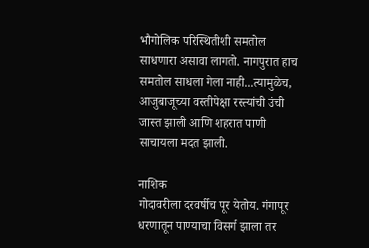भौगोलिक परिस्थितीशी समतोल साधणारा असावा लागतो. नागपुरात हाच समतोल साधला गेला नाही...त्यामुळेच, आजुबाजूच्या वस्तीपेक्षा रस्त्यांची उंची जास्त झाली आणि शहरात पाणी साचायला मदत झाली.

नाशिक
गोदावरीला दरवर्षीच पूर येतोय. गंगापूर धरणातून पाण्याचा विसर्ग झाला तर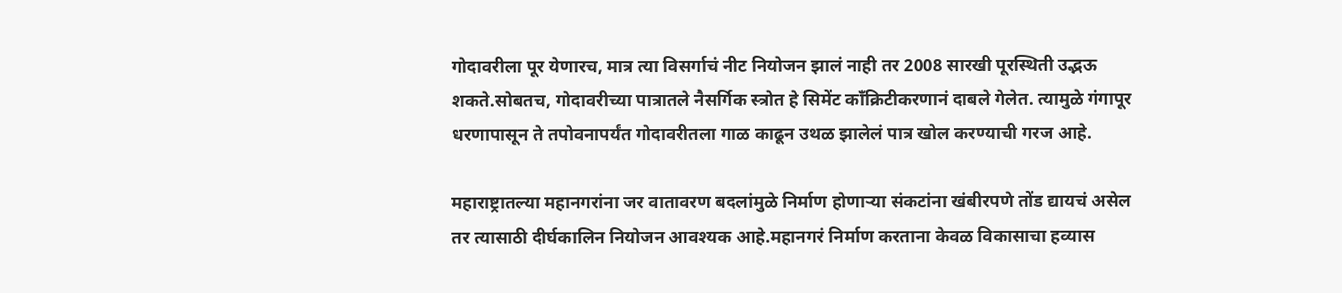गोदावरीला पूर येणारच, मात्र त्या विसर्गाचं नीट नियोजन झालं नाही तर 2008 सारखी पूरस्थिती उद्भऊ शकते.सोबतच, गोदावरीच्या पात्रातले नैसर्गिक स्त्रोत हे सिमेंट काँक्रिटीकरणानं दाबले गेलेत. त्यामुळे गंगापूर धरणापासून ते तपोवनापर्यंत गोदावरीतला गाळ काढून उथळ झालेलं पात्र खोल करण्याची गरज आहे.

महाराष्ट्रातल्या महानगरांना जर वातावरण बदलांमुळे निर्माण होणाऱ्या संकटांना खंबीरपणे तोंड द्यायचं असेल तर त्यासाठी दीर्घकालिन नियोजन आवश्यक आहे.महानगरं निर्माण करताना केवळ विकासाचा हव्यास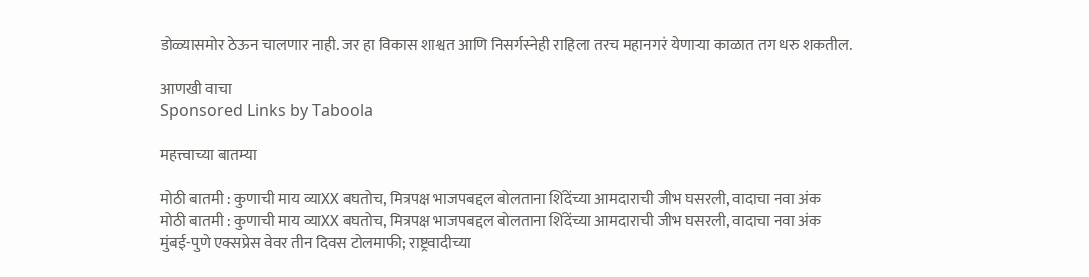डोळ्यासमोर ठेऊन चालणार नाही. जर हा विकास शाश्वत आणि निसर्गस्नेही राहिला तरच महानगरं येणाऱ्या काळात तग धरु शकतील.

आणखी वाचा
Sponsored Links by Taboola

महत्त्वाच्या बातम्या

मोठी बातमी : कुणाची माय व्याXX बघतोच, मित्रपक्ष भाजपबद्दल बोलताना शिंदेंच्या आमदाराची जीभ घसरली, वादाचा नवा अंक
मोठी बातमी : कुणाची माय व्याXX बघतोच, मित्रपक्ष भाजपबद्दल बोलताना शिंदेंच्या आमदाराची जीभ घसरली, वादाचा नवा अंक
मुंबई-पुणे एक्सप्रेस वेवर तीन दिवस टोलमाफी; राष्ट्रवादीच्या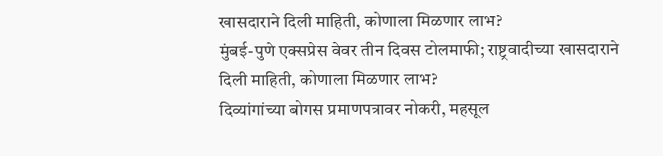खासदाराने दिली माहिती, कोणाला मिळणार लाभ?
मुंबई-पुणे एक्सप्रेस वेवर तीन दिवस टोलमाफी; राष्ट्रवादीच्या खासदाराने दिली माहिती, कोणाला मिळणार लाभ?
दिव्यांगांच्या बोगस प्रमाणपत्रावर नोकरी, महसूल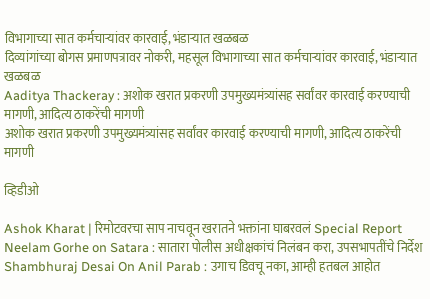विभागाच्या सात कर्मचाऱ्यांवर कारवाई, भंडाऱ्यात खळबळ
दिव्यांगांच्या बोगस प्रमाणपत्रावर नोकरी, महसूल विभागाच्या सात कर्मचाऱ्यांवर कारवाई, भंडाऱ्यात खळबळ
Aaditya Thackeray : अशोक खरात प्रकरणी उपमुख्यमंत्र्यांसह सर्वांवर कारवाई करण्याची मागणी, आदित्य ठाकरेंची मागणी
अशोक खरात प्रकरणी उपमुख्यमंत्र्यांसह सर्वांवर कारवाई करण्याची मागणी, आदित्य ठाकरेंची मागणी

व्हिडीओ

Ashok Kharat | रिमोटवरचा साप नाचवून खरातने भक्तांना घाबरवलं Special Report
Neelam Gorhe on Satara : सातारा पोलीस अधीक्षकांचं निलंबन करा, उपसभापतींचे निर्देश
Shambhuraj Desai On Anil Parab : उगाच डिवचू नका, आम्ही हतबल आहोत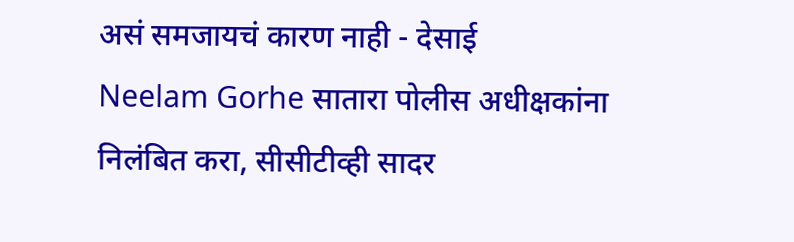असं समजायचं कारण नाही - देसाई
Neelam Gorhe सातारा पोलीस अधीक्षकांना निलंबित करा, सीसीटीव्ही सादर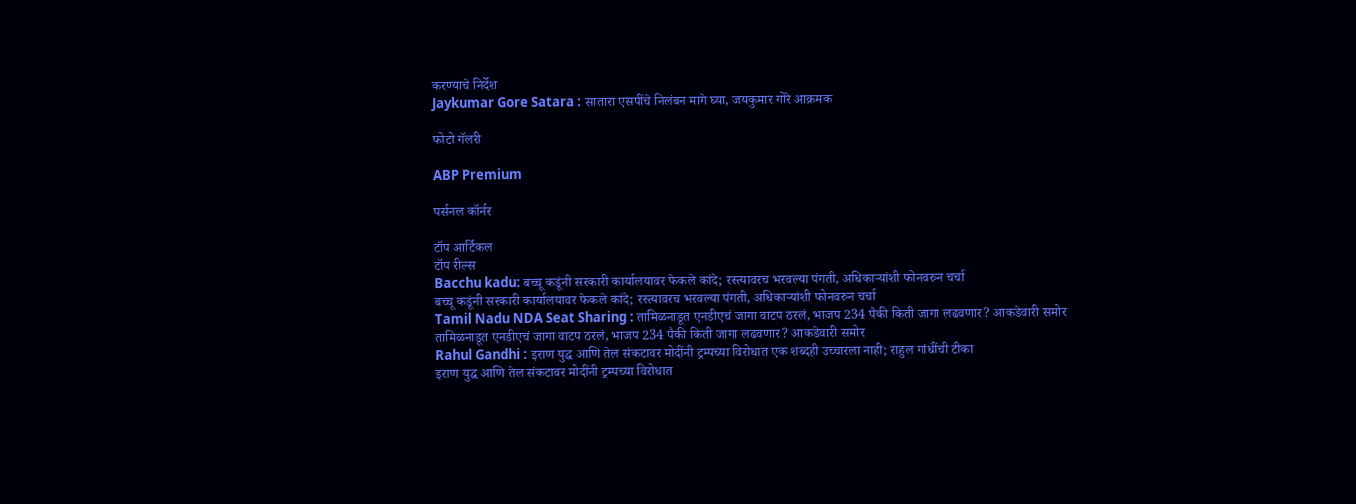करण्याचे निर्देश
Jaykumar Gore Satara : सातारा एसपींचे निलंबन मागे घ्या, जयकुमार गोरे आक्रमक

फोटो गॅलरी

ABP Premium

पर्सनल कॉर्नर

टॉप आर्टिकल
टॉप रील्स
Bacchu kadu: बच्चू कडूंनी सरकारी कार्यालयावर फेकले कांदे; रस्त्यावरच भरवल्या पंगती, अधिकाऱ्यांशी फोनवरुन चर्चा
बच्चू कडूंनी सरकारी कार्यालयावर फेकले कांदे; रस्त्यावरच भरवल्या पंगती, अधिकाऱ्यांशी फोनवरुन चर्चा
Tamil Nadu NDA Seat Sharing : तामिळनाडूत एनडीएचं जागा वाटप ठरलं, भाजप 234 पैकी किती जागा लढवणार? आकडेवारी समोर
तामिळनाडूत एनडीएचं जागा वाटप ठरलं, भाजप 234 पैकी किती जागा लढवणार? आकडेवारी समोर
Rahul Gandhi : इराण युद्ध आणि तेल संकटावर मोदींनी ट्रम्पच्या विरोधात एक शब्दही उच्चारला नाही; राहुल गांधींची टीका
इराण युद्ध आणि तेल संकटावर मोदींनी ट्रम्पच्या विरोधात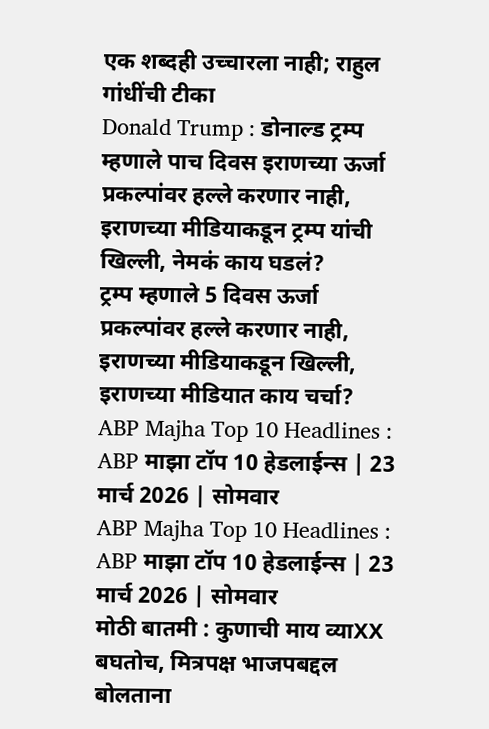एक शब्दही उच्चारला नाही; राहुल गांधींची टीका
Donald Trump : डोनाल्ड ट्रम्प म्हणाले पाच दिवस इराणच्या ऊर्जा प्रकल्पांवर हल्ले करणार नाही, इराणच्या मीडियाकडून ट्रम्प यांची खिल्ली, नेमकं काय घडलं?
ट्रम्प म्हणाले 5 दिवस ऊर्जा प्रकल्पांवर हल्ले करणार नाही, इराणच्या मीडियाकडून खिल्ली, इराणच्या मीडियात काय चर्चा?
ABP Majha Top 10 Headlines : ABP माझा टॉप 10 हेडलाईन्स | 23 मार्च 2026 | सोमवार
ABP Majha Top 10 Headlines : ABP माझा टॉप 10 हेडलाईन्स | 23 मार्च 2026 | सोमवार
मोठी बातमी : कुणाची माय व्याXX बघतोच, मित्रपक्ष भाजपबद्दल बोलताना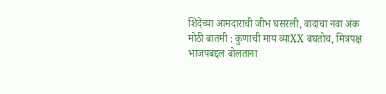शिंदेंच्या आमदाराची जीभ घसरली, वादाचा नवा अंक
मोठी बातमी : कुणाची माय व्याXX बघतोच, मित्रपक्ष भाजपबद्दल बोलताना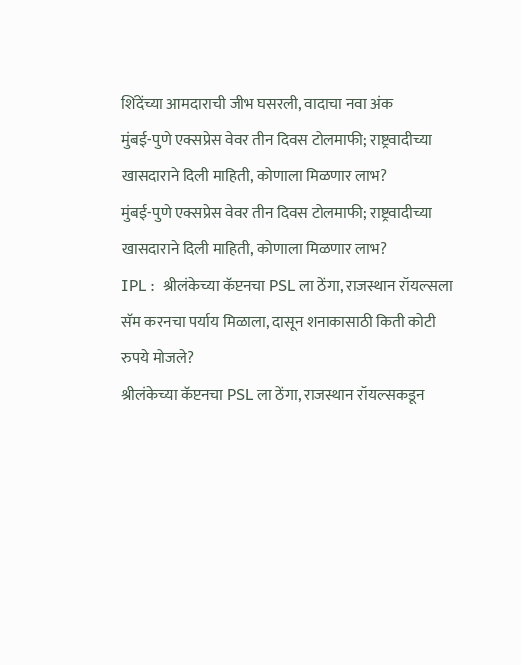शिंदेंच्या आमदाराची जीभ घसरली, वादाचा नवा अंक
मुंबई-पुणे एक्सप्रेस वेवर तीन दिवस टोलमाफी; राष्ट्रवादीच्या खासदाराने दिली माहिती, कोणाला मिळणार लाभ?
मुंबई-पुणे एक्सप्रेस वेवर तीन दिवस टोलमाफी; राष्ट्रवादीच्या खासदाराने दिली माहिती, कोणाला मिळणार लाभ?
IPL :  श्रीलंकेच्या कॅप्टनचा PSL ला ठेंगा, राजस्थान रॉयल्सला सॅम करनचा पर्याय मिळाला, दासून शनाकासाठी किती कोटी रुपये मोजले?
श्रीलंकेच्या कॅप्टनचा PSL ला ठेंगा, राजस्थान रॉयल्सकडून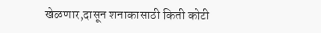खेळणार,दासून शनाकासाठी किती कोटी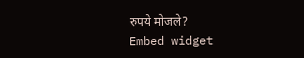रुपये मोजले?
Embed widget